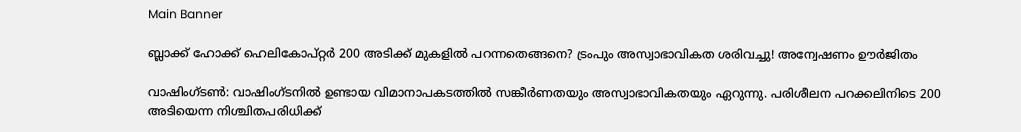Main Banner

ബ്ലാക്ക് ഹോക്ക് ഹെലികോപ്റ്റര്‍ 200 അടിക്ക് മുകളില്‍ പറന്നതെങ്ങനെ? ട്രംപും അസ്വാഭാവികത ശരിവച്ചു! അന്വേഷണം ഊര്‍ജിതം

വാഷിംഗ്ടണ്‍: വാഷിംഗ്ടനില്‍ ഉണ്ടായ വിമാനാപകടത്തില്‍ സങ്കീർണതയും അസ്വാഭാവികതയും ഏറുന്നു. പരിശീലന പറക്കലിനിടെ 200 അടിയെന്ന നിശ്ചിതപരിധിക്ക്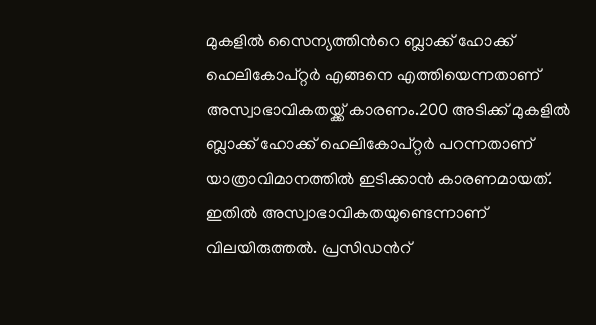മുകളില്‍ സൈന്യത്തിന്‍റെ ബ്ലാക്ക് ഹോക്ക് ഹെലികോപ്റ്റര്‍ എങ്ങനെ എത്തിയെന്നതാണ് അസ്വാഭാവികതയ്ക്ക് കാരണം.200 അടിക്ക് മുകളില്‍ ബ്ലാക്ക് ഹോക്ക് ഹെലികോപ്റ്റര്‍ പറന്നതാണ് യാത്രാവിമാനത്തില്‍ ഇടിക്കാൻ കാരണമായത്. ഇതില്‍ അസ്വാഭാവികതയുണ്ടെന്നാണ് വിലയിരുത്തല്‍. പ്രസിഡന്‍റ്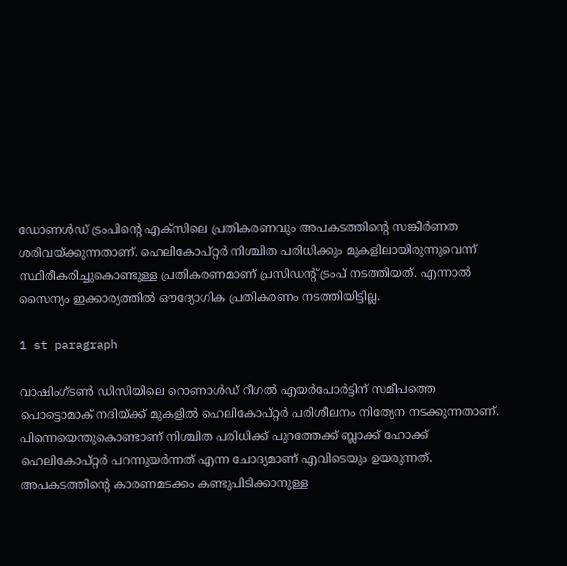ഡോണള്‍‍ഡ് ട്രംപിന്‍റെ എക്സിലെ പ്രതികരണവും അപകടത്തിന്‍റെ സങ്കീര്‍ണത ശരിവയ്ക്കുന്നതാണ്. ഹെലികോപ്റ്റര്‍ നിശ്ചിത പരിധിക്കും മുകളിലായിരുന്നുവെന്ന് സ്ഥിരീകരിച്ചുകൊണ്ടുള്ള പ്രതികരണമാണ് പ്രസിഡന്‍റ് ട്രംപ് നടത്തിയത്. എന്നാല്‍ സൈന്യം ഇക്കാര്യത്തില്‍ ഔദ്യോഗിക പ്രതികരണം നടത്തിയിട്ടില്ല.

1 st paragraph

വാഷിംഗ്ടണ്‍ ഡിസിയിലെ റൊണാള്‍ഡ് റീഗല്‍ എയര്‍പോര്‍ട്ടിന് സമീപത്തെ പൊട്ടൊമാക് നദിയ്ക്ക് മുകളില്‍ ഹെലികോപ്റ്റര്‍ പരിശീലനം നിത്യേന നടക്കുന്നതാണ്. പിന്നെയെന്തുകൊണ്ടാണ് നിശ്ചിത പരിധിക്ക് പുറത്തേക്ക് ബ്ലാക്ക് ഹോക്ക് ഹെലികോപ്റ്റര്‍ പറന്നുയർന്നത് എന്ന ചോദ്യമാണ് എവിടെയും ഉയരുന്നത്. അപകടത്തിന്‍റെ കാരണമടക്കം കണ്ടുപിടിക്കാനുള്ള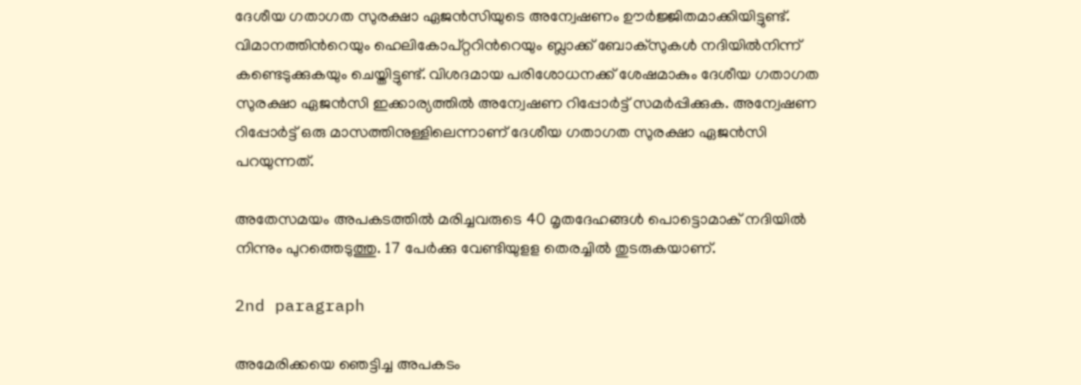ദേശീയ ഗതാഗത സുരക്ഷാ ഏജൻസിയുടെ അന്വേഷണം ഊർജ്ജിതമാക്കിയിട്ടുണ്ട്. വിമാനത്തിന്‍റെയും ഹെലികോപ്റ്ററിന്‍റെയും ബ്ലാക്ക് ബോക്സുകള്‍ നദിയില്‍നിന്ന് കണ്ടെടുക്കുകയും ചെയ്തിട്ടുണ്ട്. വിശദമായ പരിശോധനക്ക് ശേഷമാകും ദേശീയ ഗതാഗത സുരക്ഷാ ഏജൻസി ഇക്കാര്യത്തില്‍ അന്വേഷണ റിപ്പോർട്ട് സമർപ്പിക്കുക. അന്വേഷണ റിപ്പോർട്ട് ഒരു മാസത്തിനുള്ളിലെന്നാണ് ദേശീയ ഗതാഗത സുരക്ഷാ ഏജൻസി പറയുന്നത്.

അതേസമയം അപകടത്തില്‍ മരിച്ചവരുടെ 40 മൃതദേഹങ്ങള്‍ പൊട്ടൊമാക് നദിയില്‍ നിന്നും പുറത്തെടുത്തു. 17 പേര്‍ക്കു വേണ്ടിയുളള തെരച്ചില്‍ തുടരുകയാണ്.

2nd paragraph

അമേരിക്കയെ ഞെട്ടിച്ച അപകടം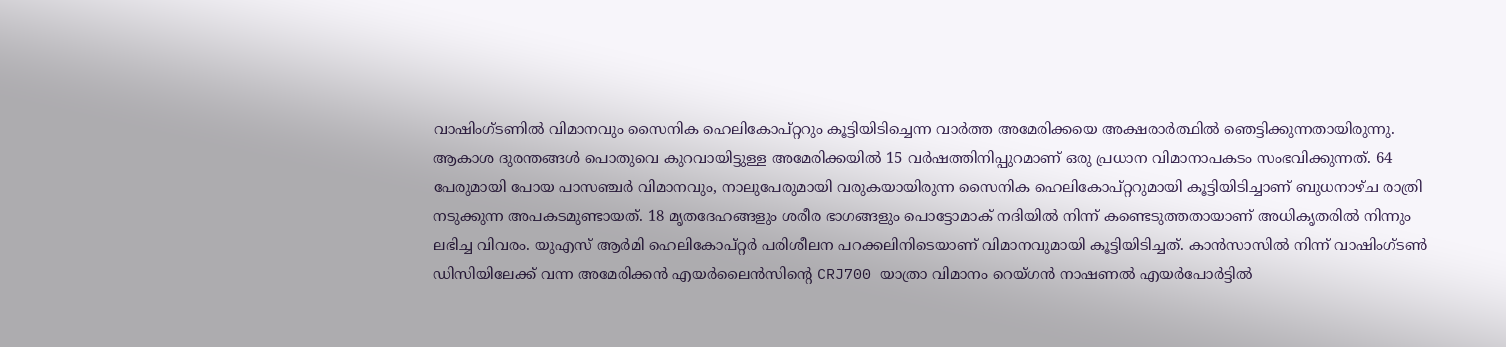വാഷിംഗ്ടണില്‍ വിമാനവും സൈനിക ഹെലികോപ്റ്ററും കൂട്ടിയിടിച്ചെന്ന വാർത്ത അമേരിക്കയെ അക്ഷരാർത്ഥില്‍ ഞെട്ടിക്കുന്നതായിരുന്നു. ആകാശ ദുരന്തങ്ങള്‍ പൊതുവെ കുറവായിട്ടുള്ള അമേരിക്കയില്‍ 15 വർഷത്തിനിപ്പുറമാണ് ഒരു പ്രധാന വിമാനാപകടം സംഭവിക്കുന്നത്. 64 പേരുമായി പോയ പാസഞ്ചർ വിമാനവും, നാലുപേരുമായി വരുകയായിരുന്ന സൈനിക ഹെലികോപ്റ്ററുമായി കൂട്ടിയിടിച്ചാണ് ബുധനാഴ്ച രാത്രി നടുക്കുന്ന അപകടമുണ്ടായത്. 18 മൃതദേഹങ്ങളും ശരീര ഭാഗങ്ങളും പൊട്ടോമാക് നദിയില്‍ നിന്ന് കണ്ടെടുത്തതായാണ് അധികൃതരില്‍ നിന്നും ലഭിച്ച വിവരം. യുഎസ് ആർമി ഹെലികോപ്റ്റർ പരിശീലന പറക്കലിനിടെയാണ് വിമാനവുമായി കൂട്ടിയിടിച്ചത്. കാൻസാസില്‍ നിന്ന് വാഷിംഗ്ടണ്‍ ഡിസിയിലേക്ക് വന്ന അമേരിക്കൻ എയർലൈൻസിന്റെ CRJ700 യാത്രാ വിമാനം റെയ്ഗൻ നാഷണല്‍ എയർപോർട്ടില്‍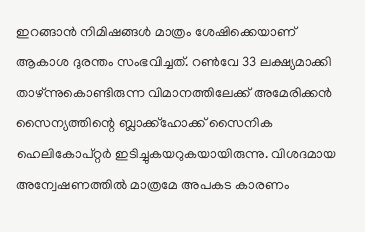ഇറങ്ങാൻ നിമിഷങ്ങള്‍ മാത്രം ശേഷിക്കെയാണ് ആകാശ ദുരന്തം സംഭവിച്ചത്. റണ്‍വേ 33 ലക്ഷ്യമാക്കി താഴ്ന്നുകൊണ്ടിരുന്ന വിമാനത്തിലേക്ക് അമേരിക്കൻ സൈന്യത്തിന്റെ ബ്ലാക്ക്ഹോക്ക് സൈനിക ഹെലികോപ്റ്റർ ഇടിച്ചുകയറുകയായിരുന്നു. വിശദമായ അന്വേഷണത്തില്‍ മാത്രമേ അപകട കാരണം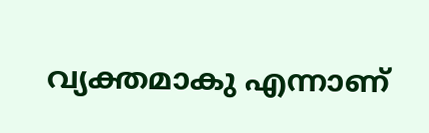വ്യക്തമാകു എന്നാണ്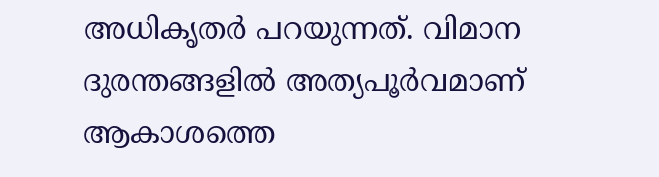അധികൃതർ പറയുന്നത്. വിമാന ദുരന്തങ്ങളില്‍ അത്യപൂർവമാണ് ആകാശത്തെ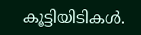കൂട്ടിയിടികള്‍.